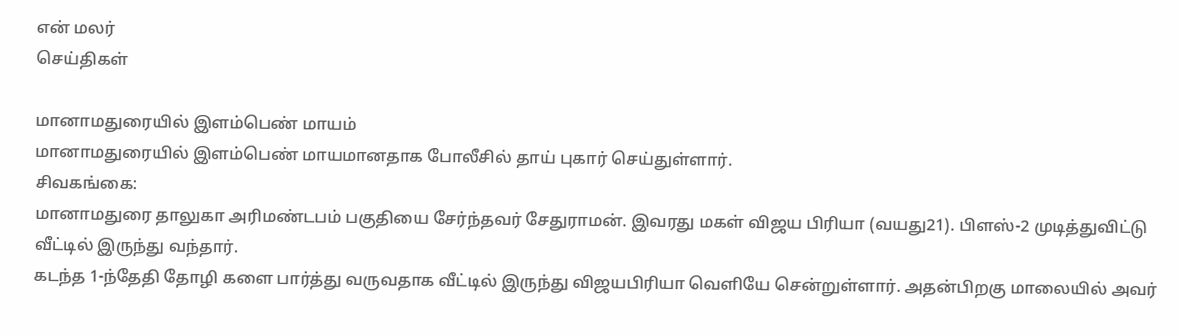என் மலர்
செய்திகள்

மானாமதுரையில் இளம்பெண் மாயம்
மானாமதுரையில் இளம்பெண் மாயமானதாக போலீசில் தாய் புகார் செய்துள்ளார்.
சிவகங்கை:
மானாமதுரை தாலுகா அரிமண்டபம் பகுதியை சேர்ந்தவர் சேதுராமன். இவரது மகள் விஜய பிரியா (வயது21). பிளஸ்-2 முடித்துவிட்டு வீட்டில் இருந்து வந்தார்.
கடந்த 1-ந்தேதி தோழி களை பார்த்து வருவதாக வீட்டில் இருந்து விஜயபிரியா வெளியே சென்றுள்ளார். அதன்பிறகு மாலையில் அவர்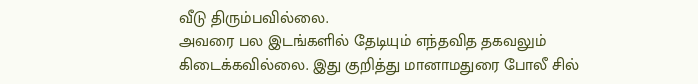வீடு திரும்பவில்லை.
அவரை பல இடங்களில் தேடியும் எந்தவித தகவலும் கிடைக்கவில்லை. இது குறித்து மானாமதுரை போலீ சில்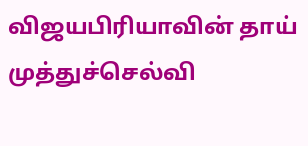விஜயபிரியாவின் தாய் முத்துச்செல்வி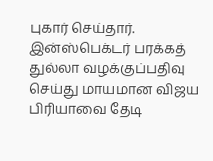புகார் செய்தார்.
இன்ஸ்பெக்டர் பரக்கத் துல்லா வழக்குப்பதிவு செய்து மாயமான விஜய பிரியாவை தேடி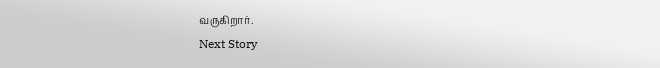வருகிறார்.
Next Story